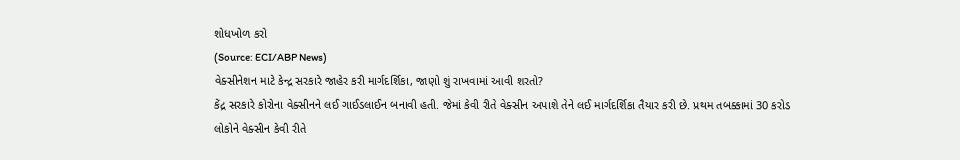શોધખોળ કરો
(Source: ECI/ABP News)
વેક્સીનેશન માટે કેન્દ્ર સરકારે જાહેર કરી માર્ગદર્શિકા, જાણો શું રાખવામાં આવી શરતો?
કેંદ્ર સરકારે કોરોના વેક્સીનને લઈ ગાઈડલાઈન બનાવી હતી. જેમાં કેવી રીતે વેક્સીન અપાશે તેને લઈ માર્ગદર્શિકા તૈયાર કરી છે. પ્રથમ તબક્કામાં 30 કરોડ લોકોને વેક્સીન કેવી રીતે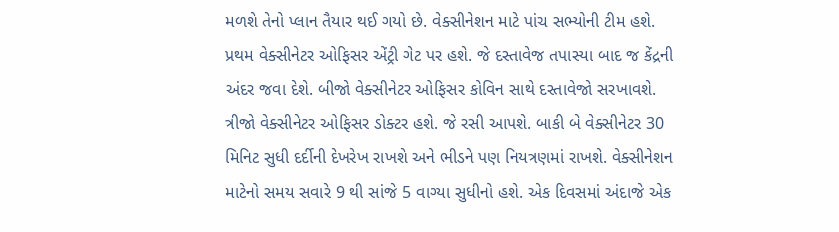મળશે તેનો પ્લાન તૈયાર થઈ ગયો છે. વેક્સીનેશન માટે પાંચ સભ્યોની ટીમ હશે. પ્રથમ વેક્સીનેટર ઓફિસર એંટ્રી ગેટ પર હશે. જે દસ્તાવેજ તપાસ્યા બાદ જ કેંદ્રની અંદર જવા દેશે. બીજો વેક્સીનેટર ઓફિસર કોવિન સાથે દસ્તાવેજો સરખાવશે. ત્રીજો વેક્સીનેટર ઓફિસર ડોક્ટર હશે. જે રસી આપશે. બાકી બે વેક્સીનેટર 30 મિનિટ સુધી દર્દીની દેખરેખ રાખશે અને ભીડને પણ નિયત્રણમાં રાખશે. વેક્સીનેશન માટેનો સમય સવારે 9 થી સાંજે 5 વાગ્યા સુધીનો હશે. એક દિવસમાં અંદાજે એક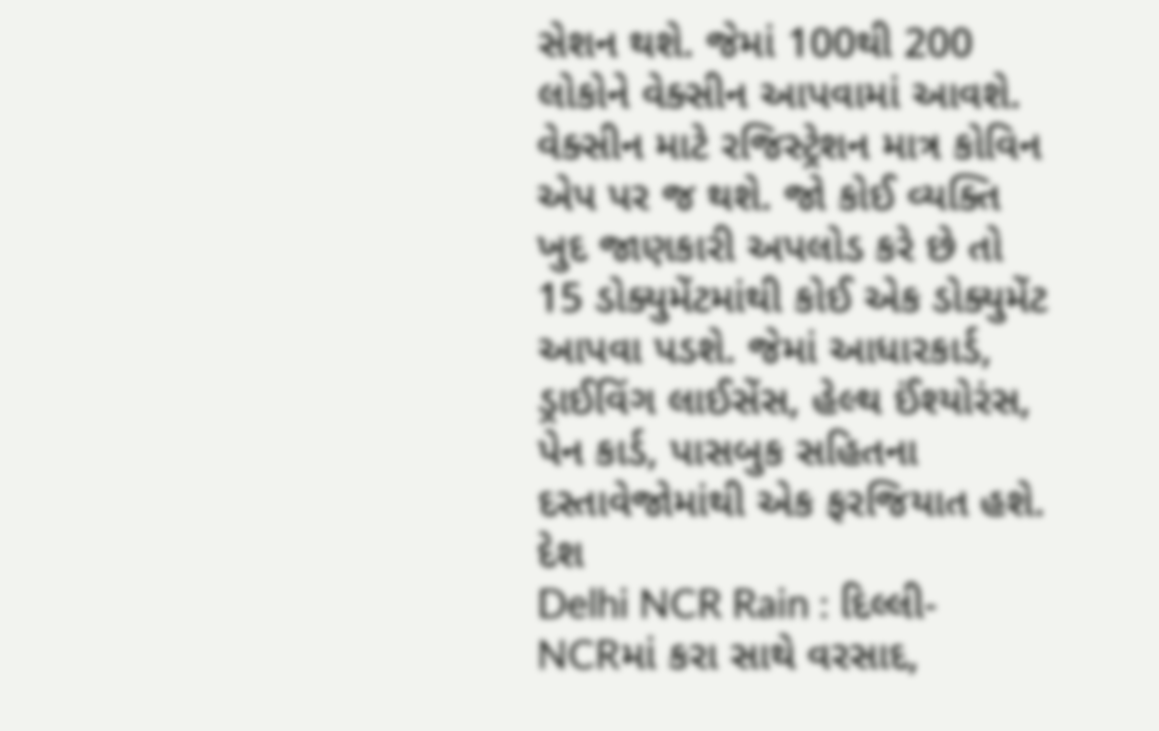સેશન થશે. જેમાં 100થી 200 લોકોને વેક્સીન આપવામાં આવશે. વેક્સીન માટે રજિસ્ટ્રેશન માત્ર કોવિન એપ પર જ થશે. જો કોઈ વ્યક્તિ ખુદ જાણકારી અપલોડ કરે છે તો 15 ડોક્યુમેંટમાંથી કોઈ એક ડોક્યુમેંટ આપવા પડશે. જેમાં આધારકાર્ડ, ડ્રાઈવિંગ લાઈસેંસ, હેલ્થ ઈંશ્યોરંસ, પેન કાર્ડ, પાસબુક સહિતના દસ્તાવેજોમાંથી એક ફરજિયાત હશે.
દેશ
Delhi NCR Rain : દિલ્લી-NCRમાં કરા સાથે વરસાદ,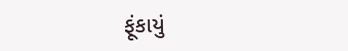ફૂંકાયું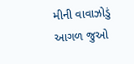મીની વાવાઝોડું
આગળ જુઓ